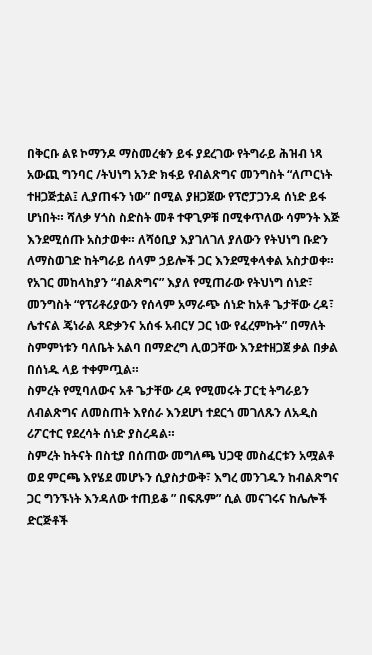በቅርቡ ልዩ ኮማንዶ ማስመረቁን ይፋ ያደረገው የትግራይ ሕዝብ ነጻ አውጪ ግንባር /ትህነግ አንድ ክፋይ የብልጽግና መንግስት “ለጦርነት ተዘጋጅቷል፤ ሊያጠፋን ነው” በሚል ያዘጋጀው የፕሮፓጋንዳ ሰነድ ይፋ ሆነበት። ሻለቃ ሃጎስ ስድስት መቶ ተዋጊዎቹ በሚቀጥለው ሳምንት እጅ እንደሚሰጡ አስታወቀ። ለሻዕቢያ እያገለገለ ያለውን የትህነግ ቡድን ለማስወገድ ከትግራይ ሰላም ኃይሎች ጋር እንደሚቀላቀል አስታወቀ።
የአገር መከላከያን “ብልጽግና” እያለ የሚጠራው የትህነግ ሰነድ፣ መንግስት “የፕሪቶሪያውን የሰላም አማራጭ ሰነድ ከአቶ ጌታቸው ረዳ፣ ሌተናል ጄነራል ጻድቃንና አሰፋ አብርሃ ጋር ነው የፈረምኩት” በማለት ስምምነቱን ባለቤት አልባ በማድረግ ሊወጋቸው እንደተዘጋጀ ቃል በቃል በሰነዱ ላይ ተቀምጧል።
ስምረት የሚባለውና አቶ ጌታቸው ረዳ የሚመሩት ፓርቲ ትግራይን ለብልጽግና ለመስጠት እየሰራ እንደሆነ ተደርጎ መገለጹን ለአዲስ ሪፖርተር የደረሳት ሰነድ ያስረዳል።
ስምረት ከትናት በስቲያ በሰጠው መግለጫ ህጋዊ መስፈርቱን አሟልቶ ወደ ምርጫ እየሄደ መሆኑን ሲያስታውቅ፣ እግረ መንገዱን ከብልጽግና ጋር ግንኙነት እንዳለው ተጠይቆ ” በፍጹም” ሲል መናገሩና ከሌሎች ድርጅቶች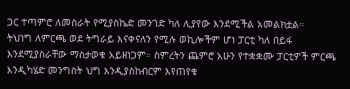ጋር ተጣምሮ ለመስራት የሚያስኬድ መንገድ ካለ ሊያየው እንደሚችል አመልክቷል።
ትህነግ ለምርጫ ወደ ትግራይ እናቀናለን የሚሉ ወኪሎችም ሆነ ፓርቲ ካለ በይፋ እንደሚያስራቸው ማስታወቁ አይዘነጋም። ስምረትን ጨምሮ አሁን የተቋቋሙ ፓርቲዎች ምርጫ እንዲካሄድ መንግስት ህግ እንዲያስከብርም እየጠየቁ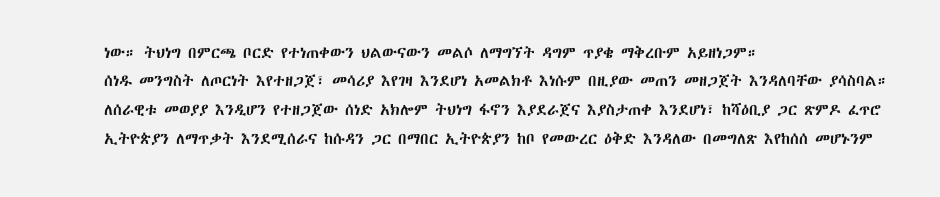ነው። ትህነግ በምርጫ ቦርድ የተነጠቀውን ህልውናውን መልሶ ለማግኘት ዳግም ጥያቄ ማቅረቡም አይዘነጋም።
ሰነዱ መንግስት ለጦርነት እየተዘጋጀ፣ መሳሪያ እየገዛ እንደሆነ አመልክቶ እነሱም በዚያው መጠን መዘጋጀት እንዳለባቸው ያሳስባል። ለሰራዊቱ መወያያ እንዲሆን የተዘጋጀው ሰነድ አክሎም ትህነግ ፋኖን እያደራጀና እያስታጠቀ እንደሆነ፣ ከሻዕቢያ ጋር ጽምዶ ፈጥሮ ኢትዮጵያን ለማጥቃት እንደሚሰራና ከሱዳን ጋር በማበር ኢትዮጵያን ከቦ የመውረር ዕቅድ እንዳለው በመግለጽ እየከሰሰ መሆኑንም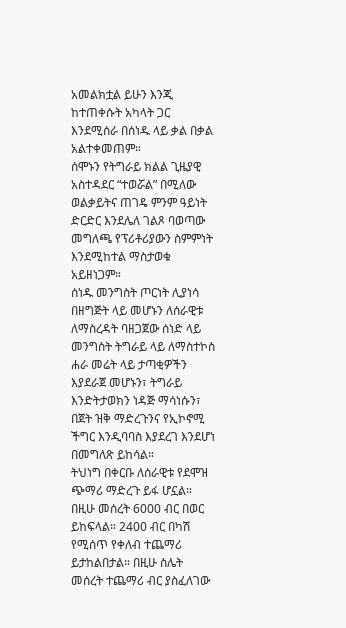አመልክቷል ይሁን እንጂ ከተጠቀሱት አካላት ጋር እንደሚሰራ በሰነዱ ላይ ቃል በቃል አልተቀመጠም።
ሰሞኑን የትግራይ ክልል ጊዜያዊ አስተዳደር “ተወሯል” በሚለው ወልቃይትና ጠገዴ ምንም ዓይነት ድርድር እንደሌለ ገልጾ ባወጣው መግለጫ የፕሪቶሪያውን ስምምነት እንደሚከተል ማስታወቁ አይዘነጋም።
ሰነዱ መንግስት ጦርነት ሊያነሳ በዘግጅት ላይ መሆኑን ለሰራዊቱ ለማስረዳት ባዘጋጀው ሰነድ ላይ መንግስት ትግራይ ላይ ለማስተኮስ ሐራ መሬት ላይ ታጣቂዎችን እያደራጀ መሆኑን፣ ትግራይ እንድትታወክን ነዳጅ ማሳነሱን፣ በጀት ዝቅ ማድረጉንና የኢኮኖሚ ችግር እንዲባባስ እያደረገ እንደሆነ በመግለጽ ይከሳል።
ትህነግ በቀርቡ ለሰራዊቱ የደሞዝ ጭማሪ ማድረጉ ይፋ ሆኗል። በዚሁ መሰረት 6000 ብር በወር ይከፍላል። 2400 ብር በካሽ የሚሰጥ የቀለብ ተጨማሪ ይታከልበታል። በዚሁ ስሌት መሰረት ተጨማሪ ብር ያስፈለገው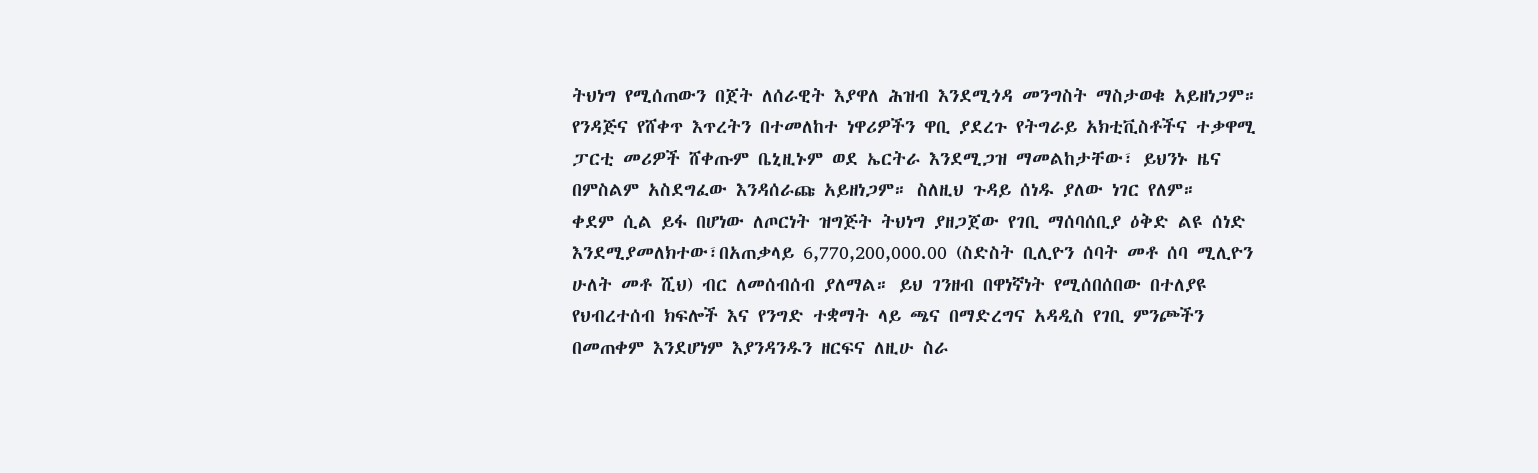ትህነግ የሚሰጠውን በጀት ለሰራዊት እያዋለ ሕዝብ እንደሚጎዳ መንግስት ማስታወቁ አይዘነጋም።
የንዳጅና የሸቀጥ እጥረትን በተመለከተ ነዋሪዎችን ዋቢ ያደረጉ የትግራይ አክቲቪስቶችና ተቃዋሚ ፓርቲ መሪዎች ሸቀጡም ቤኒዚኑም ወደ ኤርትራ እንደሚጋዝ ማመልከታቸው፣ ይህንኑ ዜና በምስልም አስደግፈው እንዳሰራጩ አይዘነጋም። ስለዚህ ጉዳይ ሰነዱ ያለው ነገር የለም።
ቀደም ሲል ይፋ በሆነው ለጦርነት ዝግጅት ትህነግ ያዘጋጀው የገቢ ማሰባሰቢያ ዕቅድ ልዩ ሰነድ እንደሚያመለክተው፣በአጠቃላይ 6,770,200,000.00 (ስድስት ቢሊዮን ሰባት መቶ ሰባ ሚሊዮን ሁለት መቶ ሺህ) ብር ለመሰብሰብ ያለማል። ይህ ገንዘብ በዋነኛነት የሚሰበሰበው በተለያዩ የህብረተሰብ ክፍሎች እና የንግድ ተቋማት ላይ ጫና በማድረግና አዳዲስ የገቢ ምንጮችን በመጠቀም እንደሆነም እያንዳንዱን ዘርፍና ለዚሁ ስራ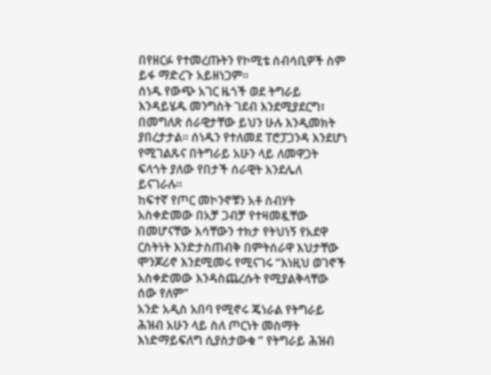በየዘርፉ የተመረጡትን የኮሚቴ ሰብሳቢዎች ስም ይፋ ማድረጉ አይዘነጋም።
ሰነዱ የውጭ አገር ዜጎች ወደ ትግራይ እንዳይሄዱ መንግስት ገደብ እንደሚያደርግ፣ በመግለጽ ሰራዊታቸው ይህን ሁሉ እንዲመክት ያበረታታል። ሰነዱን የተለመደ ፐሮፓጋንዳ እንደሆነ የሚገልጹና በትግራይ አሁን ላይ ለመዋጋት ፍላጎት ያለው የበታች ሰራዊት እንደሌለ ይናገራሉ።
ከፍተኛ የጦር መኮንኖቹን አቶ ስብሃት አስቀድመው በአቻ ጋብቻ የተዛመዷቸው በመሆናቸው እሳቸውን ተክታ የትህነኝ የአደዋ ርስትነት እንድታስጠብቅ በምትሰራዋ እህታቸው ሞንጆሪኖ እንደሚመሩ የሚናገሩ “እነዚህ ወገኖች አስቀድመው እንዳስጨረሱት የሚያልቅላቸው ሰው የለም”
አንድ አዲስ አበባ የሚኖሩ ጄነራል የትግራይ ሕዝብ አሁን ላይ ስለ ጦርነት መስማት እነድማይፍለግ ሲያስታውቁ ” የትግራይ ሕዝብ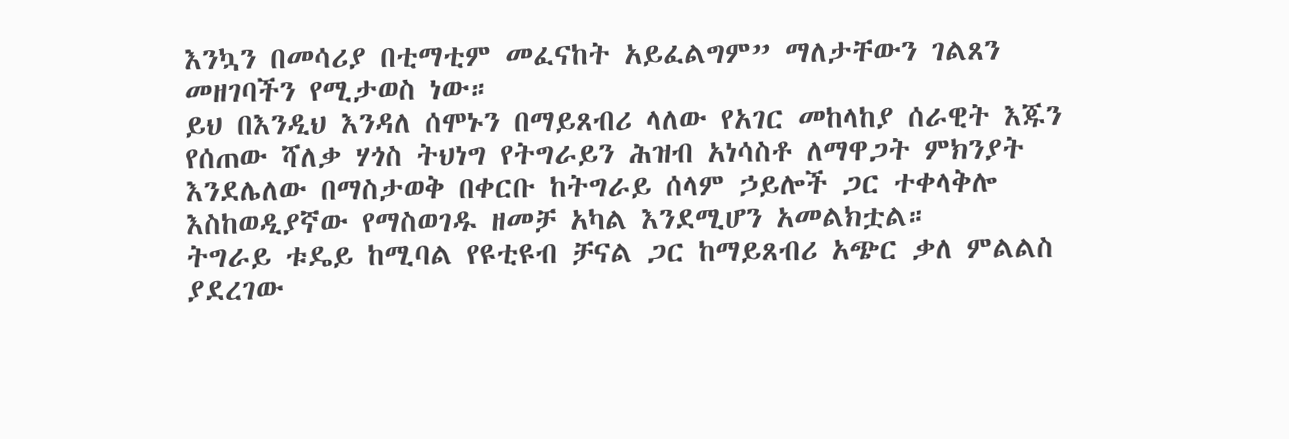እንኳን በመሳሪያ በቲማቲም መፈናከት አይፈልግም” ማለታቸውን ገልጸን መዘገባችን የሚታወስ ነው።
ይህ በእንዲህ እንዳለ ሰሞኑን በማይጸብሪ ላለው የአገር መከላከያ ሰራዊት እጁን የሰጠው ሻለቃ ሃጎስ ትህነግ የትግራይን ሕዝብ አነሳስቶ ለማዋጋት ምክንያት እንደሌለው በማስታወቅ በቀርቡ ከትግራይ ሰላም ኃይሎች ጋር ተቀላቅሎ እስከወዲያኛው የማስወገዱ ዘመቻ አካል እንደሚሆን አመልክቷል።
ትግራይ ቱዴይ ከሚባል የዩቲዩብ ቻናል ጋር ከማይጸብሪ አጭር ቃለ ምልልስ ያደረገው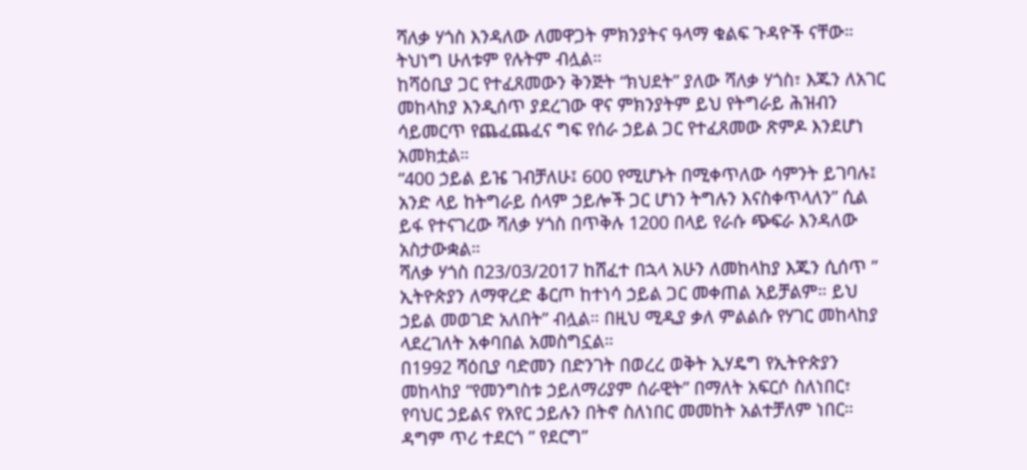ሻለቃ ሃጎስ እንዳለው ለመዋጋት ምክንያትና ዓላማ ቁልፍ ጉዳዮች ናቸው። ትህነግ ሁለቱም የሉትም ብሏል።
ከሻዕቢያ ጋር የተፈጸመውን ቅንጅት “ክህደት” ያለው ሻለቃ ሃጎስ፣ እጁን ለአገር መከላከያ እንዲሰጥ ያደረገው ዋና ምክንያትም ይህ የትግራይ ሕዝብን ሳይመርጥ የጨፈጨፈና ግፍ የሰራ ኃይል ጋር የተፈጸመው ጽምዶ እንደሆነ አመክቷል።
“400 ኃይል ይዤ ገብቻለሁ፤ 600 የሚሆኑት በሚቀጥለው ሳምንት ይገባሉ፤ አንድ ላይ ከትግራይ ሰላም ኃይሎች ጋር ሆነን ትግሉን እናስቀጥላለን” ሲል ይፋ የተናገረው ሻለቃ ሃጎስ በጥቅሉ 1200 በላይ የራሱ ጭፍራ እንዳለው አስታውቋል።
ሻለቃ ሃጎስ በ23/03/2017 ከሸፈተ በኋላ አሁን ለመከላከያ እጁን ሲሰጥ ” ኢትዮጵያን ለማዋረድ ቆርጦ ከተነሳ ኃይል ጋር መቀጠል አይቻልም። ይህ ኃይል መወገድ አለበት” ብሏል። በዚህ ሚዲያ ቃለ ምልልሱ የሃገር መከላከያ ላደረገለት አቀባበል አመስግኗል።
በ1992 ሻዕቢያ ባድመን በድንገት በወረረ ወቅት ኢሃዴግ የኢትዮጵያን መከላከያ “የመንግስቱ ኃይለማሪያም ሰራዊት” በማለት አፍርሶ ስለነበር፣ የባህር ኃይልና የአየር ኃይሉን በትኖ ስለነበር መመከት አልተቻለም ነበር።
ዳግም ጥሪ ተደርጎ ” የደርግ”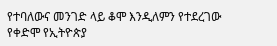የተባለውና መንገድ ላይ ቆሞ እንዲለምን የተደረገው የቀድሞ የኢትዮጵያ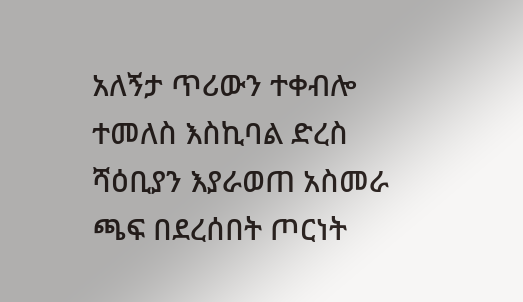አለኝታ ጥሪውን ተቀብሎ ተመለስ እስኪባል ድረስ ሻዕቢያን እያራወጠ አስመራ ጫፍ በደረሰበት ጦርነት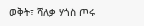ወቅት፣ ሻለቃ ሃጎስ ጦሩ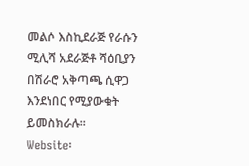መልሶ እስኪደራጅ የራሱን ሚሊሻ አደራጅቶ ሻዕቢያን በሽራሮ አቅጣጫ ሲዋጋ እንደነበር የሚያውቁት ይመስክራሉ።
Website፡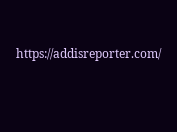https://addisreporter.com/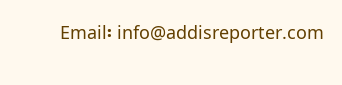Email፡ info@addisreporter.com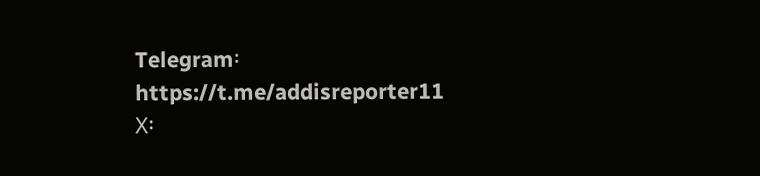Telegram፡ https://t.me/addisreporter11
X፡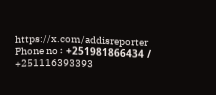https://x.com/addisreporter
Phone no ፡ +251981866434 / +251116393393